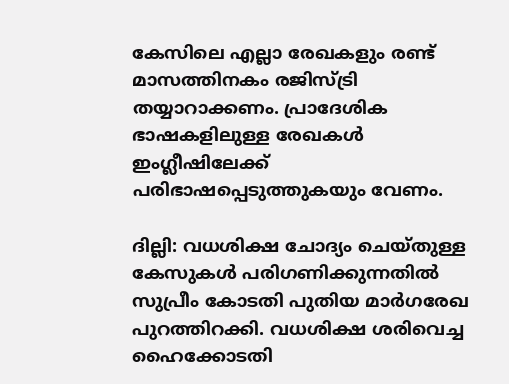കേസിലെ എല്ലാ രേഖകളും രണ്ട് മാസത്തിനകം രജിസ്ട്രി തയ്യാറാക്കണം. പ്രാദേശിക ഭാഷകളിലുള്ള രേഖകൾ ഇംഗ്ലീഷിലേക്ക് പരിഭാഷപ്പെടുത്തുകയും വേണം.

ദില്ലി: വധശിക്ഷ ചോദ്യം ചെയ്തുള്ള കേസുകൾ പരിഗണിക്കുന്നതിൽ സുപ്രീം കോടതി പുതിയ മാർഗരേഖ പുറത്തിറക്കി. വധശിക്ഷ ശരിവെച്ച ഹൈക്കോടതി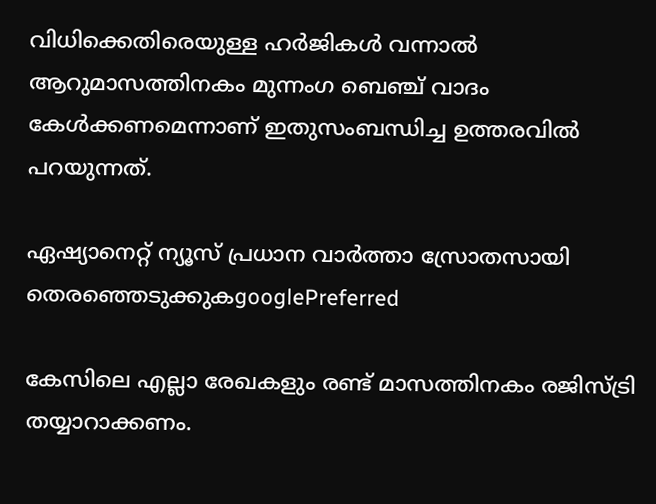വിധിക്കെതിരെയുള്ള ഹർജികൾ വന്നാൽ ആറുമാസത്തിനകം മുന്നംഗ ബെഞ്ച് വാദം കേൾക്കണമെന്നാണ് ഇതുസംബന്ധിച്ച ഉത്തരവിൽ പറയുന്നത്.

ഏഷ്യാനെറ്റ് ന്യൂസ് പ്രധാന വാർത്താ സ്രോതസായി തെരഞ്ഞെടുക്കുകgooglePreferred

കേസിലെ എല്ലാ രേഖകളും രണ്ട് മാസത്തിനകം രജിസ്ട്രി തയ്യാറാക്കണം.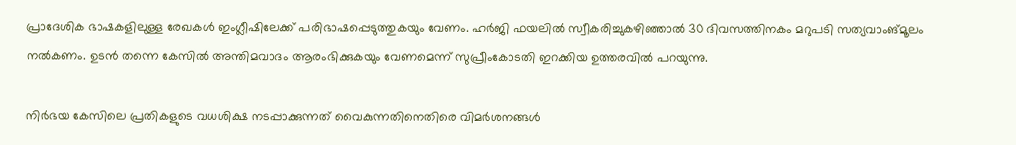പ്രാദേശിക ഭാഷകളിലുള്ള രേഖകൾ ഇംഗ്ലീഷിലേക്ക് പരിഭാഷപ്പെടുത്തുകയും വേണം. ഹർജി ഫയലിൽ സ്വീകരിച്ചുകഴിഞ്ഞാൽ 30 ദിവസത്തിനകം മറുപടി സത്യവാംങ്മൂലം നൽകണം. ഉടൻ തന്നെ കേസിൽ അന്തിമവാദം ആരംഭിക്കുകയും വേണമെന്ന് സുപ്രീംകോടതി ഇറക്കിയ ഉത്തരവിൽ പറയുന്നു.

നിർഭയ കേസിലെ പ്രതികളുടെ വധശിക്ഷ നടപ്പാക്കുന്നത് വൈകുന്നതിനെതിരെ വിമർശനങ്ങൾ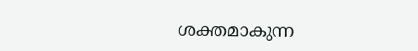ശക്തമാകുന്ന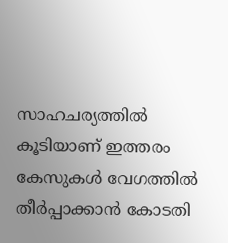സാഹചര്യത്തിൽ കൂടിയാണ് ഇത്തരം കേസുകൾ വേഗത്തിൽ തീർപ്പാക്കാൻ കോടതി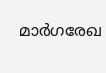മാർഗരേഖ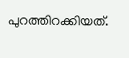പുറത്തിറക്കിയത്.